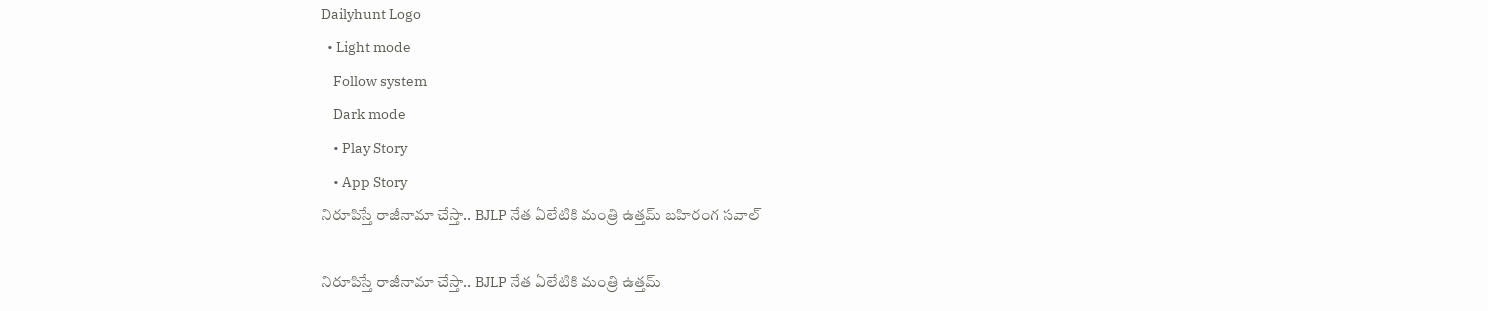Dailyhunt Logo
  • Light mode
    Follow system
    Dark mode
    • Play Story
    • App Story
నిరూపిస్తే రాజీనామా చేస్తా.. BJLP నేత ఏలేటికి మంత్రి ఉత్తమ్‌ బహిరంగ సవాల్

నిరూపిస్తే రాజీనామా చేస్తా.. BJLP నేత ఏలేటికి మంత్రి ఉత్తమ్‌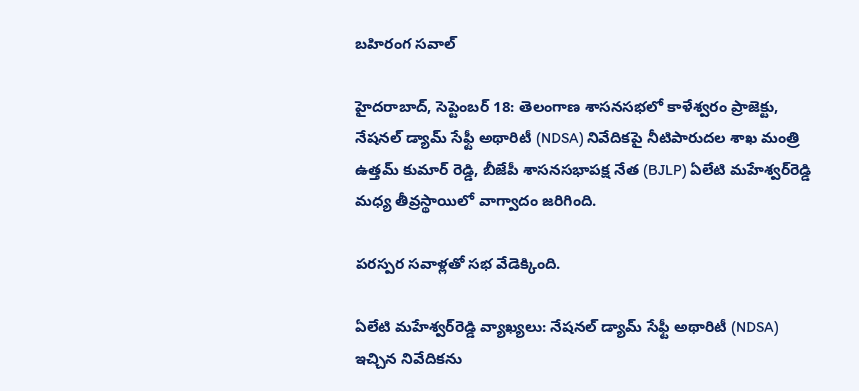బహిరంగ సవాల్

హైదరాబాద్, సెప్టెంబర్ 18: తెలంగాణ శాసనసభలో కాళేశ్వరం ప్రాజెక్టు, నేషనల్ డ్యామ్ సేఫ్టీ అథారిటీ (NDSA) నివేదికపై నీటిపారుదల శాఖ మంత్రి ఉత్తమ్ కుమార్ రెడ్డి, బీజేపీ శాసనసభాపక్ష నేత (BJLP) ఏలేటి మహేశ్వర్‌రెడ్డి మధ్య తీవ్రస్థాయిలో వాగ్వాదం జరిగింది.

పరస్పర సవాళ్లతో సభ వేడెక్కింది.

ఏలేటి మహేశ్వర్‌రెడ్డి వ్యాఖ్యలు: నేషనల్ డ్యామ్ సేఫ్టీ అథారిటీ (NDSA) ఇచ్చిన నివేదికను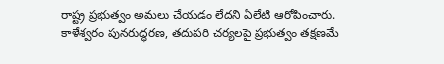రాష్ట్ర ప్రభుత్వం అమలు చేయడం లేదని ఏలేటి ఆరోపించారు. కాళేశ్వరం పునరుద్ధరణ, తదుపరి చర్యలపై ప్రభుత్వం తక్షణమే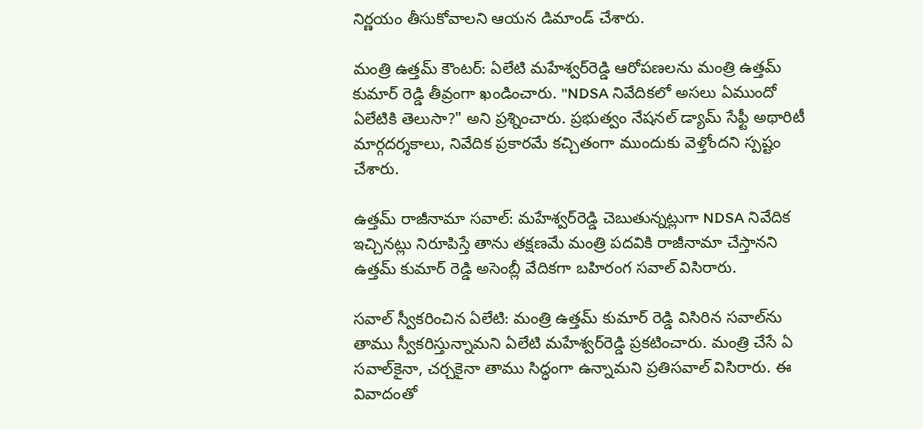నిర్ణయం తీసుకోవాలని ఆయన డిమాండ్ చేశారు.

మంత్రి ఉత్తమ్ కౌంటర్: ఏలేటి మహేశ్వర్‌రెడ్డి ఆరోపణలను మంత్రి ఉత్తమ్ కుమార్ రెడ్డి తీవ్రంగా ఖండించారు. "NDSA నివేదికలో అసలు ఏముందో ఏలేటికి తెలుసా?" అని ప్రశ్నించారు. ప్రభుత్వం నేషనల్ డ్యామ్ సేఫ్టీ అథారిటీ మార్గదర్శకాలు, నివేదిక ప్రకారమే కచ్చితంగా ముందుకు వెళ్తోందని స్పష్టం చేశారు.

ఉత్తమ్ రాజీనామా సవాల్: మహేశ్వర్‌రెడ్డి చెబుతున్నట్లుగా NDSA నివేదిక ఇచ్చినట్లు నిరూపిస్తే తాను తక్షణమే మంత్రి పదవికి రాజీనామా చేస్తానని ఉత్తమ్ కుమార్ రెడ్డి అసెంబ్లీ వేదికగా బహిరంగ సవాల్ విసిరారు.

సవాల్ స్వీకరించిన ఏలేటి: మంత్రి ఉత్తమ్ కుమార్ రెడ్డి విసిరిన సవాల్‌ను తాము స్వీకరిస్తున్నామని ఏలేటి మహేశ్వర్‌రెడ్డి ప్రకటించారు. మంత్రి చేసే ఏ సవాల్‌కైనా, చర్చకైనా తాము సిద్ధంగా ఉన్నామని ప్రతిసవాల్ విసిరారు. ఈ వివాదంతో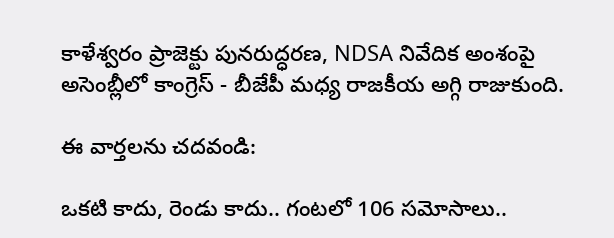కాళేశ్వరం ప్రాజెక్టు పునరుద్ధరణ, NDSA నివేదిక అంశంపై అసెంబ్లీలో కాంగ్రెస్ - బీజేపీ మధ్య రాజకీయ అగ్గి రాజుకుంది.

ఈ వార్తలను చదవండి:

ఒకటి కాదు, రెండు కాదు.. గంటలో 106 సమోసాలు..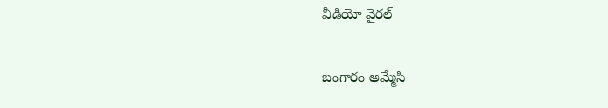వీడియో వైరల్

బంగారం అమ్మేసి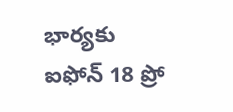భార్యకు ఐఫోన్ 18 ప్రో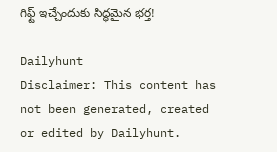గిఫ్ట్ ఇచ్చేందుకు సిద్ధమైన భర్త!

Dailyhunt
Disclaimer: This content has not been generated, created or edited by Dailyhunt.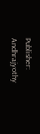Publisher: Andhrajyothy